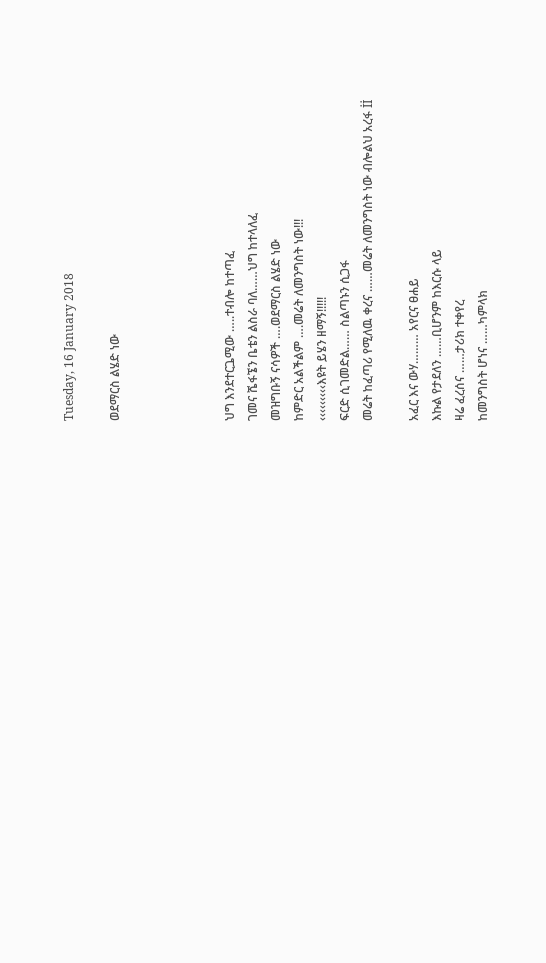Tuesday, 16 January 2018

ወደማርስ ልሄድ ነው




ህግ እንደተርጔሚው …..ተብሎ ከተጣፈ
ገመና ሼፋኜን ቤቴን ልስራ ባለ……ህግ ከተላለፈ
መዝግቡኝ ናሳዎች ….ወደማርስ ልሄድ ነው
ከምድር አልችልም ….መሬት ለመንግስት ነው!!!
‹‹‹‹‹‹‹‹‹እዩት ይሄን ዘማኝ!!!!!
ፍርድ ሲገመድል…… ስልጣኑን ሲጋፋ
መሬት ከፈጣሪ የሚለዉ ቀረና ……መሬት ለመንግስት ነው ብሎልህ አረፋ İİ

አፈር እና ውሃ……… አየርና ፀሐይ
እኩል የታደለን ……ቢሆንም ከእርሱ ላይ
ዛሬ ፈረሰና ……ታሪክ ተቀየረ
ከመንግስት ሆነና ……ካምላክ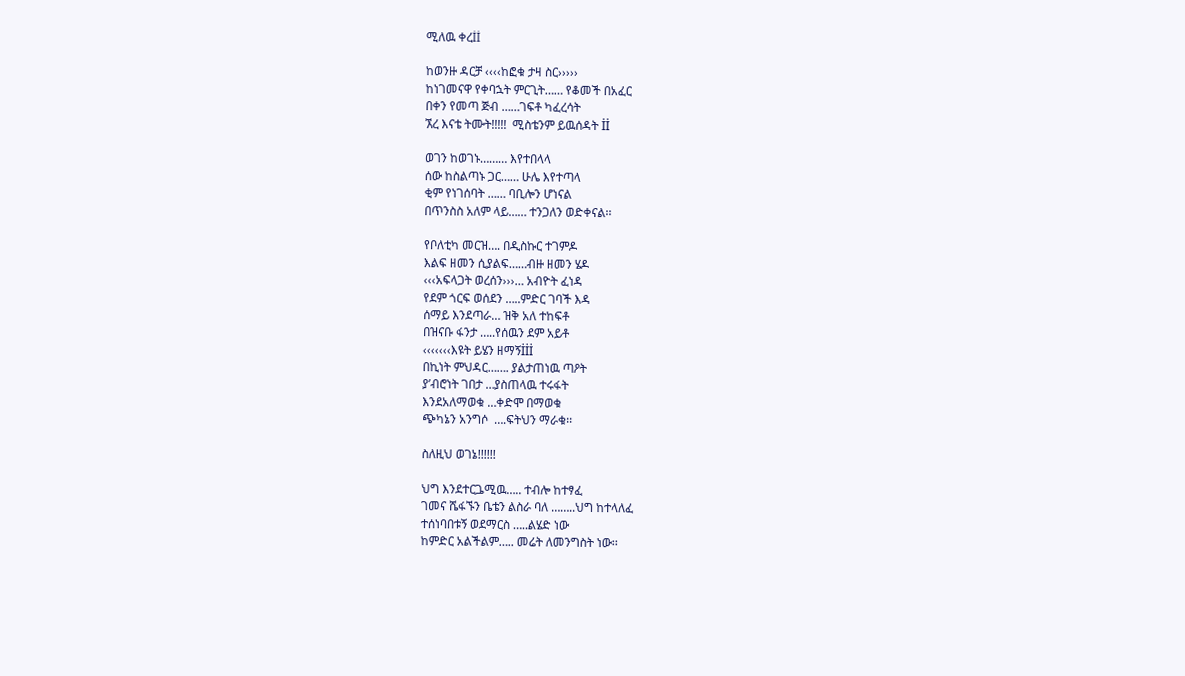ሚለዉ ቀረİİ

ከወንዙ ዳርቻ ‹‹‹‹ከፎቁ ታዛ ስር›››››
ከነገመናዋ የቀባኋት ምርጊት…… የቆመች በአፈር
በቀን የመጣ ጅብ ……ገፍቶ ካፈረሳት
ኧረ እናቴ ትሙት!!!!!  ሚስቴንም ይዉሰዳት İİ

ወገን ከወገኑ……… እየተበላላ
ሰው ከስልጣኑ ጋር…… ሁሌ እየተጣላ
ቂም የነገሰባት …… ባቢሎን ሆነናል
በጥንስስ አለም ላይ…… ተንጋለን ወድቀናል፡፡

የቦለቲካ መርዝ…. በዲስኩር ተገምዶ
እልፍ ዘመን ሲያልፍ……ብዙ ዘመን ሄዶ
‹‹‹አፍላጋት ወረሰን›››… አብዮት ፈነዳ
የደም ጎርፍ ወሰደን …..ምድር ገባች እዳ
ሰማይ እንደጣራ… ዝቅ አለ ተከፍቶ
በዝናቡ ፋንታ …..የሰዉን ደም አይቶ
‹‹‹‹‹‹‹እዩት ይሄን ዘማኝİİİ
በኪነት ምህዳር……. ያልታጠነዉ ጣዖት
ያ’ብሮነት ገበታ …ያስጠላዉ ተሩፋት
እንደአለማወቁ …ቀድሞ በማወቁ
ጭካኔን አንግሶ  ….ፍትህን ማራቁ፡፡

ስለዚህ ወገኔ!!!!!!

ህግ እንደተርጔሚዉ….. ተብሎ ከተፃፈ
ገመና ሼፋኙን ቤቴን ልስራ ባለ ……..ህግ ከተላለፈ
ተሰነባበቱኝ ወደማርስ …..ልሄድ ነው
ከምድር አልችልም….. መሬት ለመንግስት ነው፡፡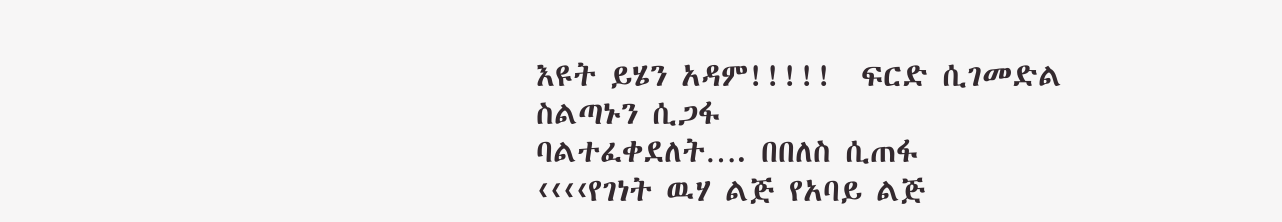እዩት ይሄን አዳም!!!!!  ፍርድ ሲገመድል ስልጣኑን ሲጋፋ
ባልተፈቀደለት…. በበለስ ሲጠፋ
‹‹‹‹የገነት ዉሃ ልጅ የአባይ ልጅ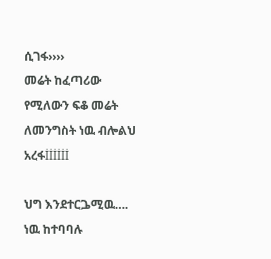ሲገፋ››››
መሬት ከፈጣሪው የሚለውን ፍቆ መሬት ለመንግስት ነዉ ብሎልህ አረፋİİİİİİ

ህግ እንደተርጔሚዉ…. ነዉ ከተባባሉ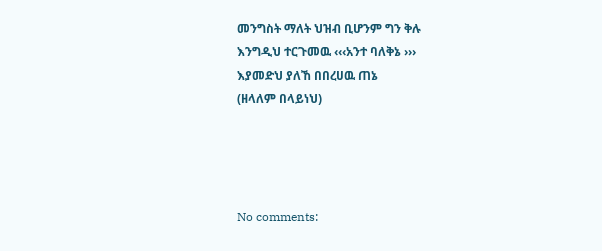መንግስት ማለት ህዝብ ቢሆንም ግን ቅሉ
እንግዲህ ተርጉመዉ ‹‹‹አንተ ባለቅኔ ›››
እያመድህ ያለኸ በበረሀዉ ጠኔ
(ዘላለም በላይነህ)




No comments: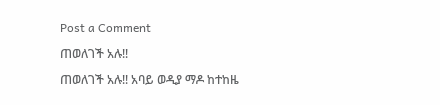Post a Comment

ጠወለገች አሉ!!

ጠወለገች አሉ!! አባይ ወዲያ ማዶ ከተከዜ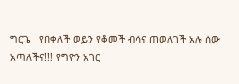ግርጌ   የበቀለች ወይን የቆመች ብሳና ጠወለገች አሉ ሰው አጣለችና!!! የግዮን አገር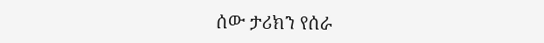ሰው ታሪክን የሰራ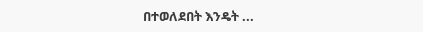በተወለደበት እንዴት ...